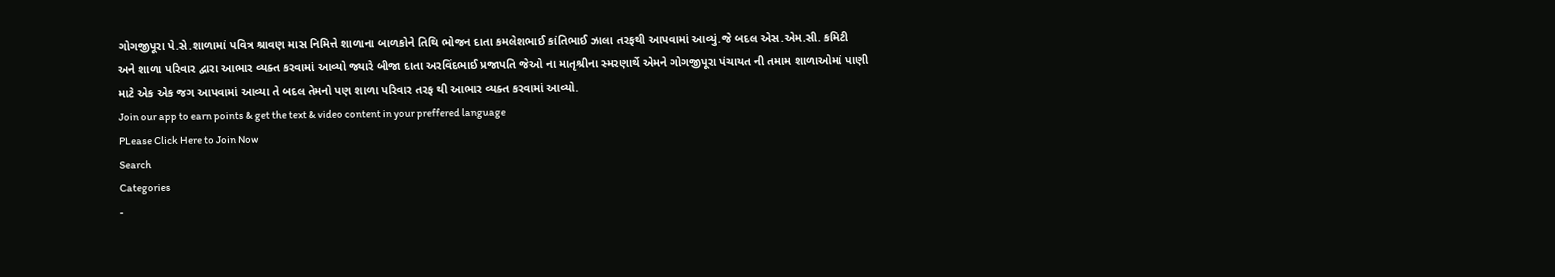ગોગજીપૂરા પે.સે.શાળામાં પવિત્ર શ્રાવણ માસ નિમિત્તે શાળાના બાળકોને તિથિ ભોજન દાતા કમલેશભાઈ કાંતિભાઈ ઝાલા તરફથી આપવામાં આવ્યું.જે બદલ એસ.એમ.સી. કમિટી અને શાળા પરિવાર દ્વારા આભાર વ્યક્ત કરવામાં આવ્યો જ્યારે બીજા દાતા અરવિંદભાઈ પ્રજાપતિ જેઓ ના માતૃશ્રીના સ્મરણાર્થે એમને ગોગજીપૂરા પંચાયત ની તમામ શાળાઓમાં પાણી માટે એક એક જગ આપવામાં આવ્યા તે બદલ તેમનો પણ શાળા પરિવાર તરફ થી આભાર વ્યક્ત કરવામાં આવ્યો.
Join our app to earn points & get the text & video content in your preffered language
PLease Click Here to Join Now
Search
Categories
-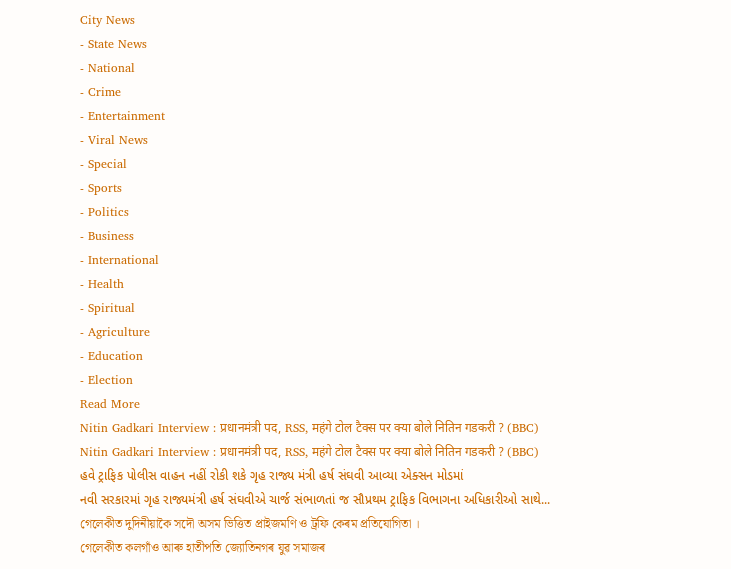City News
- State News
- National
- Crime
- Entertainment
- Viral News
- Special
- Sports
- Politics
- Business
- International
- Health
- Spiritual
- Agriculture
- Education
- Election
Read More
Nitin Gadkari Interview : प्रधानमंत्री पद, RSS, महंगे टोल टैक्स पर क्या बोले नितिन गडकरी ? (BBC)
Nitin Gadkari Interview : प्रधानमंत्री पद, RSS, महंगे टोल टैक्स पर क्या बोले नितिन गडकरी ? (BBC)
હવે ટ્રાફિક પોલીસ વાહન નહીં રોકી શકે ગૃહ રાજ્ય મંત્રી હર્ષ સંઘવી આવ્યા એક્સન મોડમાં
નવી સરકારમાં ગૃહ રાજ્યમંત્રી હર્ષ સંઘવીએ ચાર્જ સંભાળતાં જ સૌપ્રથમ ટ્રાફિક વિભાગના અધિકારીઓ સાથે...
গেলেকীত দুদিনীয়াকৈ সদৌ অসম ভিত্তিত প্ৰাইজমণি ও ট্ৰফি কেৰম প্ৰতিযোগিতা ।
গেলেকীত কলগাঁও আৰু হাতীপতি জ্যোতিনগৰ যুৱ সমাজৰ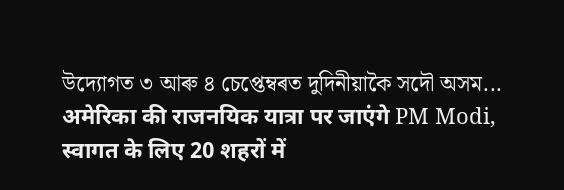উদ্যোগত ৩ আৰু ৪ চেপ্তেম্বৰত দুদিনীয়াকৈ সদৌ অসম...
अमेरिका की राजनयिक यात्रा पर जाएंगे PM Modi, स्वागत के लिए 20 शहरों में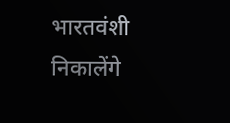भारतवंशी निकालेंगे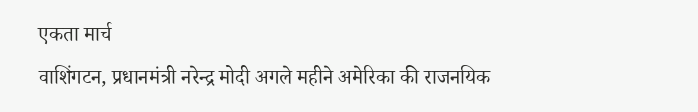एकता मार्च
वाशिंगटन, प्रधानमंत्री नरेन्द्र मोदी अगले महीने अमेरिका की राजनयिक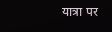यात्रा पर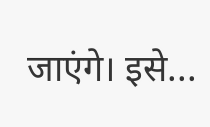जाएंगे। इसे...